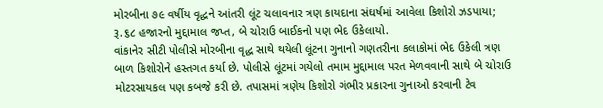મોરબીના ૭૯ વર્ષીય વૃદ્ધને આંતરી લૂંટ ચલાવનાર ત્રણ કાયદાના સંઘર્ષમાં આવેલા કિશોરો ઝડપાયા; રૂ.૬૮ હજારનો મુદ્દામાલ જપ્ત, બે ચોરાઉ બાઈકનો પણ ભેદ ઉકેલાયો.
વાંકાનેર સીટી પોલીસે મોરબીના વૃદ્ધ સાથે થયેલી લૂંટના ગુનાનો ગણતરીના કલાકોમાં ભેદ ઉકેલી ત્રણ બાળ કિશોરોને હસ્તગત કર્યા છે. પોલીસે લૂંટમાં ગયેલો તમામ મુદ્દામાલ પરત મેળવવાની સાથે બે ચોરાઉ મોટરસાયકલ પણ કબજે કરી છે. તપાસમાં ત્રણેય કિશોરો ગંભીર પ્રકારના ગુનાઓ કરવાની ટેવ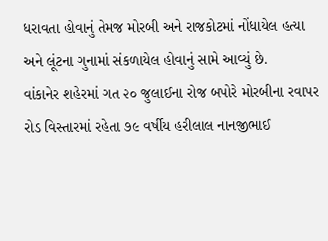ધરાવતા હોવાનું તેમજ મોરબી અને રાજકોટમાં નોંધાયેલ હત્યા અને લૂંટના ગુનામાં સંકળાયેલ હોવાનું સામે આવ્યું છે.
વાંકાનેર શહેરમાં ગત ૨૦ જુલાઈના રોજ બપોરે મોરબીના રવાપર રોડ વિસ્તારમાં રહેતા ૭૯ વર્ષીય હરીલાલ નાનજીભાઈ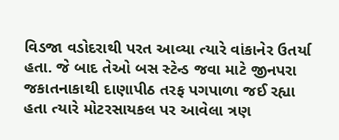વિડજા વડોદરાથી પરત આવ્યા ત્યારે વાંકાનેર ઉતર્યા હતા. જે બાદ તેઓ બસ સ્ટેન્ડ જવા માટે જીનપરા જકાતનાકાથી દાણાપીઠ તરફ પગપાળા જઈ રહ્યા હતા ત્યારે મોટરસાયકલ પર આવેલા ત્રણ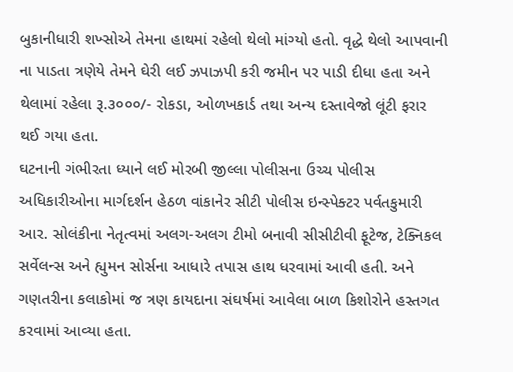બુકાનીધારી શખ્સોએ તેમના હાથમાં રહેલો થેલો માંગ્યો હતો. વૃદ્ધે થેલો આપવાની ના પાડતા ત્રણેયે તેમને ઘેરી લઈ ઝપાઝપી કરી જમીન પર પાડી દીધા હતા અને થેલામાં રહેલા રૂ.૩૦૦૦/- રોકડા, ઓળખકાર્ડ તથા અન્ય દસ્તાવેજો લૂંટી ફરાર થઈ ગયા હતા.
ઘટનાની ગંભીરતા ધ્યાને લઈ મોરબી જીલ્લા પોલીસના ઉચ્ચ પોલીસ અધિકારીઓના માર્ગદર્શન હેઠળ વાંકાનેર સીટી પોલીસ ઇન્સ્પેક્ટર પર્વતકુમારી આર. સોલંકીના નેતૃત્વમાં અલગ-અલગ ટીમો બનાવી સીસીટીવી ફૂટેજ, ટેક્નિકલ સર્વેલન્સ અને હ્યુમન સોર્સના આધારે તપાસ હાથ ધરવામાં આવી હતી. અને ગણતરીના કલાકોમાં જ ત્રણ કાયદાના સંઘર્ષમાં આવેલા બાળ કિશોરોને હસ્તગત કરવામાં આવ્યા હતા.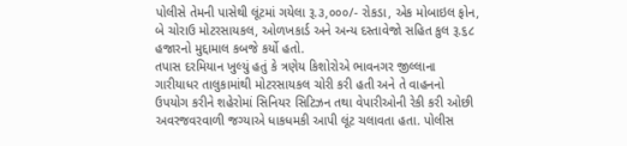પોલીસે તેમની પાસેથી લૂંટમાં ગયેલા રૂ.૩,૦૦૦/- રોકડા, એક મોબાઇલ ફોન, બે ચોરાઉ મોટરસાયકલ, ઓળખકાર્ડ અને અન્ય દસ્તાવેજો સહિત કુલ રૂ.૬૮ હજારનો મુદ્દામાલ કબજે કર્યો હતો.
તપાસ દરમિયાન ખુલ્યું હતું કે ત્રણેય કિશોરોએ ભાવનગર જીલ્લાના ગારીયાધર તાલુકામાંથી મોટરસાયકલ ચોરી કરી હતી અને તે વાહનનો ઉપયોગ કરીને શહેરોમાં સિનિયર સિટિઝન તથા વેપારીઓની રેકી કરી ઓછી અવરજવરવાળી જગ્યાએ ધાકધમકી આપી લૂંટ ચલાવતા હતા. પોલીસ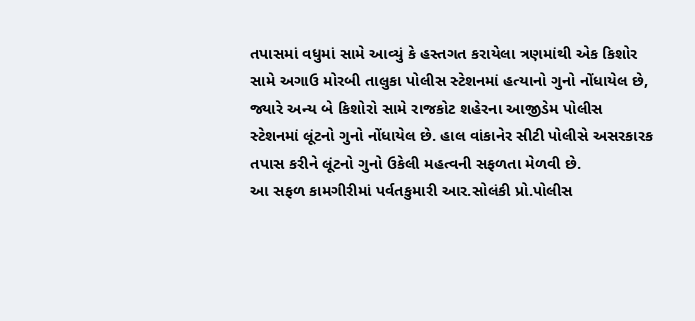તપાસમાં વધુમાં સામે આવ્યું કે હસ્તગત કરાયેલા ત્રણમાંથી એક કિશોર સામે અગાઉ મોરબી તાલુકા પોલીસ સ્ટેશનમાં હત્યાનો ગુનો નોંધાયેલ છે, જ્યારે અન્ય બે કિશોરો સામે રાજકોટ શહેરના આજીડેમ પોલીસ સ્ટેશનમાં લૂંટનો ગુનો નોંધાયેલ છે. હાલ વાંકાનેર સીટી પોલીસે અસરકારક તપાસ કરીને લૂંટનો ગુનો ઉકેલી મહત્વની સફળતા મેળવી છે.
આ સફળ કામગીરીમાં પર્વતકુમારી આર.સોલંકી પ્રો.પોલીસ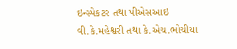ઇન્સ્પેકટર તથા પીએસઆઇ વી.કે.મહેશ્વરી તથા કે.એચ.ભોચીયા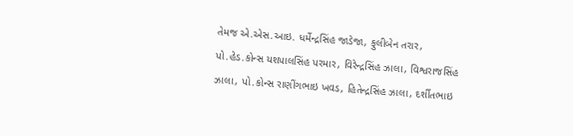તેમજ એ.એસ.આઇ. ધર્મેન્દ્રસિંહ જાડેજા, ફુલીબેન તરાર, પો.હેડ.કોન્સ યશપાલસિંહ પરમાર, વિરેન્દ્રસિંહ ઝાલા, વિશ્વરાજસિંહ ઝાલા, પો.કોન્સ રાણીંગભાઇ ખવડ, હિતેન્દ્રસિંહ ઝાલા, દર્શીતભાઇ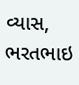વ્યાસ, ભરતભાઇ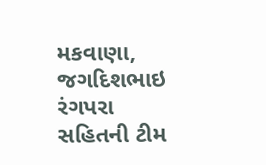મકવાણા, જગદિશભાઇ રંગપરા સહિતની ટીમ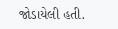જોડાયેલી હતી.